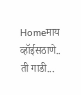Homeमाय व्हॉईसठाणे.. ती गाडी...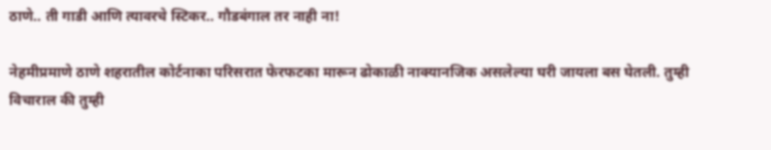ठाणे.. ती गाडी आणि त्यावरचे स्टिकर.. गौडबंगाल तर नाही ना!

नेहमीप्रमाणे ठाणे शहरातील कोर्टनाका परिसरात फेरफटका मारून ढोकाळी नाक्यानजिक असलेल्या घरी जायला बस घेतली. तुम्ही विचाराल की तुम्ही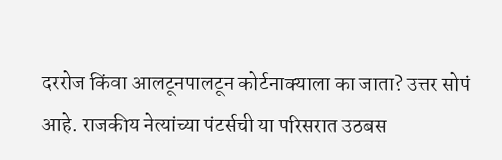दररोज किंवा आलटूनपालटून कोर्टनाक्याला का जाता? उत्तर सोपं आहे. राजकीय नेत्यांच्या पंटर्सची या परिसरात उठबस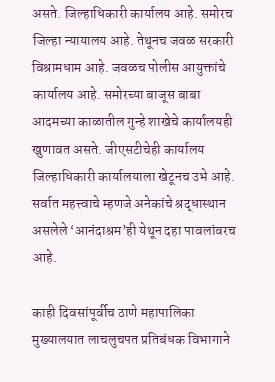असते. जिल्हाधिकारी कार्यालय आहे. समोरच जिल्हा न्यायालय आहे. तेथूनच जवळ सरकारी विश्रामधाम आहे. जवळच पोलीस आयुक्तांचे कार्यालय आहे. समोरच्या बाजूस बाबा आदमच्या काळातील गुन्हे शाखेचे कार्यालयही खुणावत असते. जीएसटीचेही कार्यालय जिल्हाधिकारी कार्यालयाला खेटूनच उभे आहे. सर्वात महत्त्वाचे म्हणजे अनेकांचे श्रद्धास्थान असलेले ‘आनंदाश्रम’ही येथून दहा पावलांवरच आहे.

काही दिवसांपूर्वीच ठाणे महापालिका मुख्यालयात लाचलुचपत प्रतिबंधक विभागाने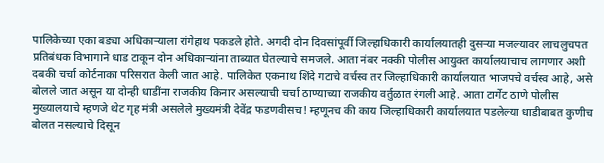पालिकेच्या एका बड्या अधिकाऱ्याला रांगेहाथ पकडले होते. अगदी दोन दिवसांपूर्वी जिल्हाधिकारी कार्यालयातही दुसऱ्या मजल्यावर लाचलुचपत प्रतिबंधक विभागाने धाड टाकून दोन अधिकाऱ्यांना ताब्यात घेतल्याचे समजले. आता नंबर नक्की पोलीस आयुक्त कार्यालयाचाच लागणार अशी दबकी चर्चा कोर्टनाका परिसरात केली जात आहे. पालिकेत एकनाथ शिंदे गटाचे वर्चस्व तर जिल्हाधिकारी कार्यालयात भाजपचे वर्चस्व आहे, असे बोलले जात असून या दोन्ही धाडींना राजकीय किनार असल्याची चर्चा ठाण्याच्या राजकीय वर्तुळात रंगली आहे. आता टार्गेट ठाणे पोलीस मुख्यालयाचे म्हणजे थेट गृह मंत्री असलेले मुख्यमंत्री देवेंद्र फडणवीसच! म्हणूनच की काय जिल्हाधिकारी कार्यालयात पडलेल्या धाडीबाबत कुणीच बोलत नसल्याचे दिसून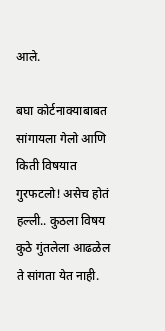आले.

बघा कोर्टनाक्याबाबत सांगायला गेलो आणि किती विषयात गुरफटलो! असेच होतं हल्ली.. कुठला विषय कुठे गुंतलेला आढळेल ते सांगता येत नाही.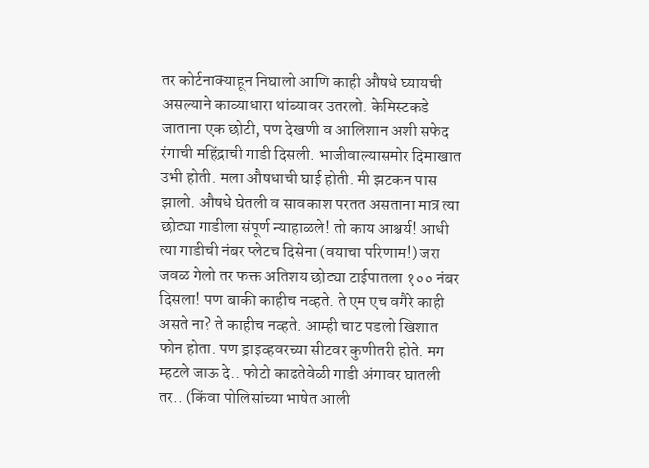तर कोर्टनाक्याहून निघालो आणि काही औषधे घ्यायची असल्याने काव्याधारा थांब्यावर उतरलो. केमिस्टकडे जाताना एक छोटी, पण देखणी व आलिशान अशी सफेद रंगाची महिंद्राची गाडी दिसली. भाजीवाल्यासमोर दिमाखात उभी होती. मला औषधाची घाई होती. मी झटकन पास झालो. औषधे घेतली व सावकाश परतत असताना मात्र त्या छोट्या गाडीला संपूर्ण न्याहाळले! तो काय आश्चर्य! आधी त्या गाडीची नंबर प्लेटच दिसेना (वयाचा परिणाम!) जरा जवळ गेलो तर फक्त अतिशय छोट्या टाईपातला १०० नंबर दिसला! पण बाकी काहीच नव्हते. ते एम एच वगैरे काही असते ना? ते काहीच नव्हते. आम्ही चाट पडलो खिशात फोन होता. पण ड्राइव्हवरच्या सीटवर कुणीतरी होते. मग म्हटले जाऊ दे.. फोटो काढतेवेळी गाडी अंगावर घातली तर.. (किंवा पोलिसांच्या भाषेत आली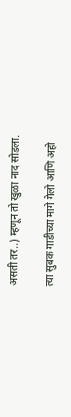असती तर..) म्हणून तो खुळा नाद सोडला.

त्या सुबक गाडीच्या मागे गेलो आणि अहो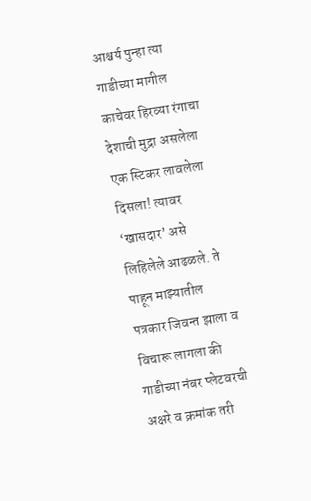आश्चर्य पुन्हा त्या गाडीच्या मागील काचेवर हिरव्या रंगाचा देशाची मुद्रा असलेला एक स्टिकर लावलेला दिसला! त्यावर ‘खासदार’ असे लिहिलेले आढळले. ते पाहून माझ्यातील पत्रकार जिवन्त झाला व विचारू लागला की गाडीच्या नंबर प्लेटवरची अक्षरे व क्रमांक तरी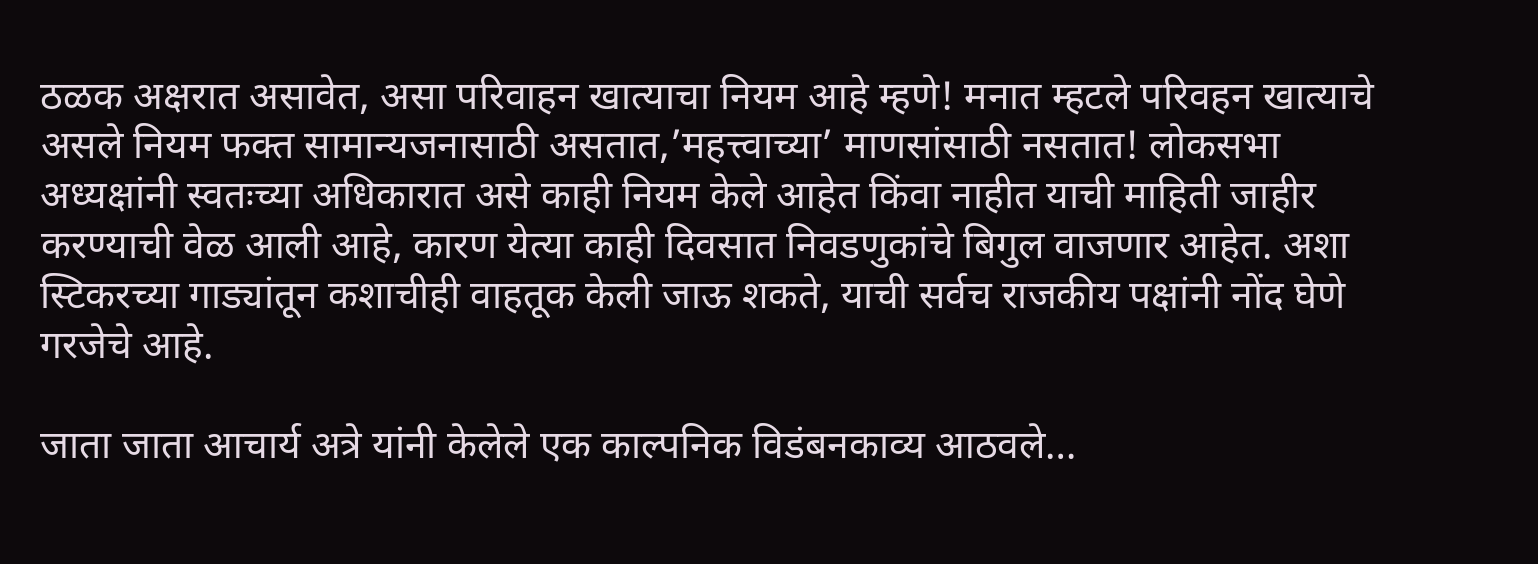ठळक अक्षरात असावेत, असा परिवाहन खात्याचा नियम आहे म्हणे! मनात म्हटले परिवहन खात्याचे असले नियम फक्त सामान्यजनासाठी असतात,’महत्त्वाच्या’ माणसांसाठी नसतात! लोकसभा अध्यक्षांनी स्वतःच्या अधिकारात असे काही नियम केले आहेत किंवा नाहीत याची माहिती जाहीर करण्याची वेळ आली आहे, कारण येत्या काही दिवसात निवडणुकांचे बिगुल वाजणार आहेत. अशा स्टिकरच्या गाड्यांतून कशाचीही वाहतूक केली जाऊ शकते, याची सर्वच राजकीय पक्षांनी नोंद घेणे गरजेचे आहे.

जाता जाता आचार्य अत्रे यांनी केलेले एक काल्पनिक विडंबनकाव्य आठवले…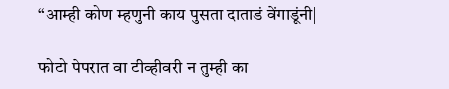“आम्ही कोण म्हणुनी काय पुसता दाताडं वेंगाडूंनी|

फोटो पेपरात वा टीव्हीवरी न तुम्ही का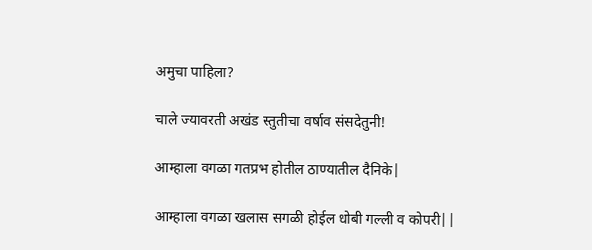अमुचा पाहिला?

चाले ज्यावरती अखंड स्तुतीचा वर्षाव संसदेतुनी!

आम्हाला वगळा गतप्रभ होतील ठाण्यातील दैनिके|

आम्हाला वगळा खलास सगळी होईल धोबी गल्ली व कोपरी||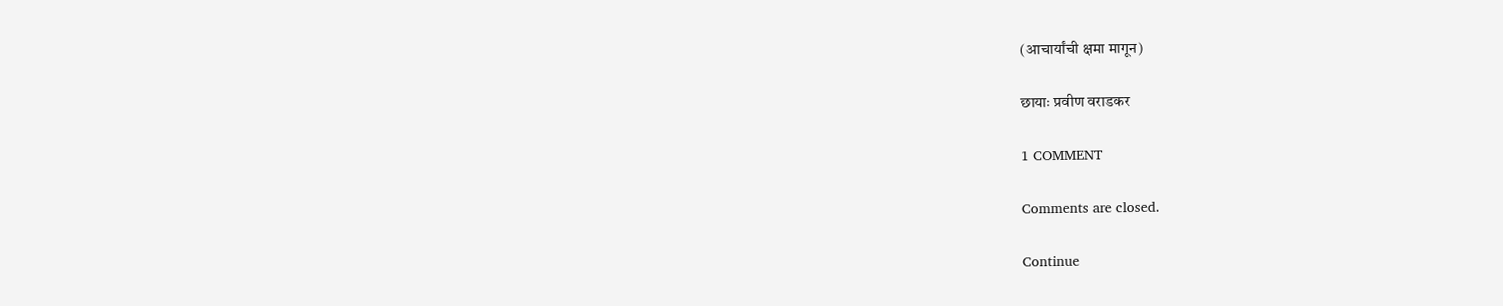(आचार्यांची क्षमा मागून)

छायाः प्रवीण वराडकर

1 COMMENT

Comments are closed.

Continue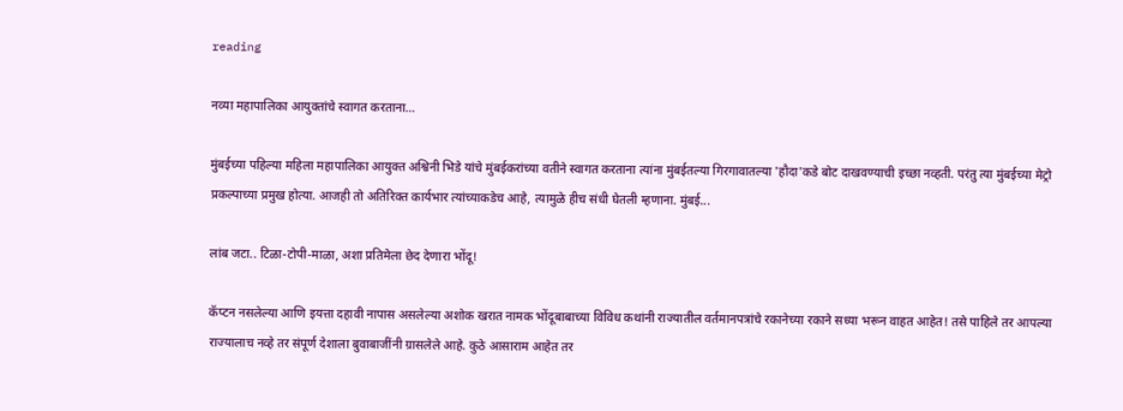reading

नव्या महापालिका आयुक्तांचे स्वागत करताना…

मुंबईच्या पहिल्या महिला महापालिका आयुक्त अश्विनी भिडे यांचे मुंबईकरांच्या वतीने स्वागत करताना त्यांना मुंबईतल्या गिरगावातल्या 'हौदा'कडे बोट दाखवण्याची इच्छा नव्हती. परंतु त्या मुंबईच्या मेट्रो प्रकल्पाच्या प्रमुख होत्या. आजही तो अतिरिक्त कार्यभार त्यांच्याकडेच आहे, त्यामुळे हीच संधी घेतली म्हणाना. मुंबई...

लांब जटा.. टिळा-टोपी-माळा, अशा प्रतिमेला छेद देणारा भोंदू!

कॅप्टन नसलेल्या आणि इयत्ता दहावी नापास असलेल्या अशोक खरात नामक भोंदूबाबाच्या विविध कथांनी राज्यातील वर्तमानपत्रांचे रकानेच्या रकाने सध्या भरून वाहत आहेत! तसे पाहिले तर आपल्या राज्यालाच नव्हे तर संपूर्ण देशाला बुवाबाजींनी ग्रासलेले आहे. कुठे आसाराम आहेत तर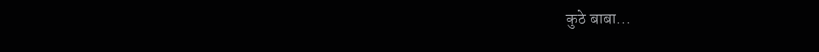कुठे बाबा...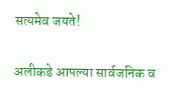सत्यमेव जयते!

अलीकडे आपल्या सार्वजनिक व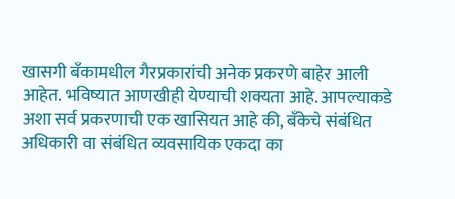खासगी बँकामधील गैरप्रकारांची अनेक प्रकरणे बाहेर आली आहेत. भविष्यात आणखीही येण्याची शक्यता आहे. आपल्याकडे अशा सर्व प्रकरणाची एक खासियत आहे की, बँकेचे संबंधित अधिकारी वा संबंधित व्यवसायिक एकदा का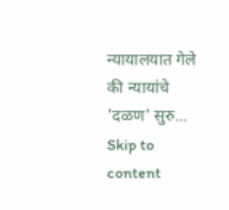न्यायालयात गेले की न्यायांचे 'दळण' सुरु...
Skip to content